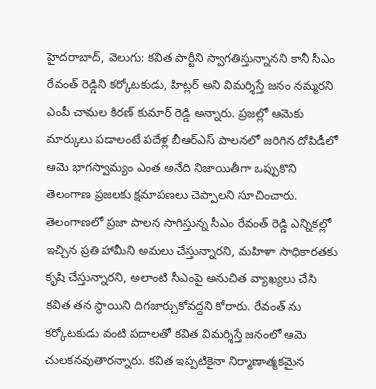హైదరాబాద్, వెలుగు: కవిత పార్టీని స్వాగతిస్తున్నానని కానీ సీఎం రేవంత్ రెడ్డిని కర్కోటకుడు, హిట్లర్ అని విమర్శిస్తే జనం నమ్మరని ఎంపీ చామల కిరణ్ కుమార్ రెడ్డి అన్నారు. ప్రజల్లో ఆమెకు మార్కులు పడాలంటే పదేళ్ల బీఆర్ఎస్ పాలనలో జరిగిన దోపిడీలో ఆమె భాగస్వామ్యం ఎంత అనేది నిజాయితీగా ఒప్పుకొని తెలంగాణ ప్రజలకు క్షమాపణలు చెప్పాలని సూచించారు.
తెలంగాణలో ప్రజా పాలన సాగిస్తున్న సీఎం రేవంత్ రెడ్డి ఎన్నికల్లో ఇచ్చిన ప్రతి హామీని అమలు చేస్తున్నారని, మహిళా సాధికారతకు కృషి చేస్తున్నారని, అలాంటి సీఎంపై అనుచిత వ్యాఖ్యలు చేసి కవిత తన స్థాయిని దిగజార్చుకోవద్దని కోరారు. రేవంత్ ను కర్కోటకుడు వంటి పదాలతో కవిత విమర్శిస్తే జనంలో ఆమె చులకనవుతారన్నారు. కవిత ఇప్పటికైనా నిర్మాణాత్మకమైన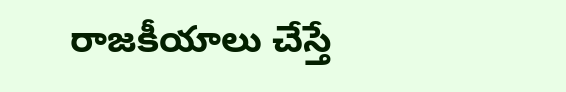రాజకీయాలు చేస్తే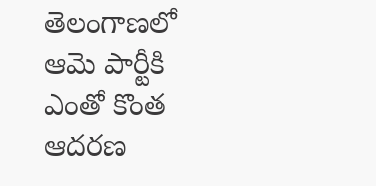తెలంగాణలో ఆమె పార్టీకి ఎంతో కొంత ఆదరణ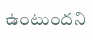ఉంటుందని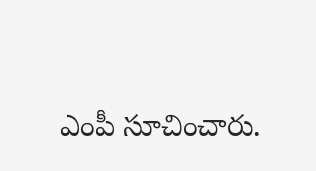ఎంపీ సూచించారు.